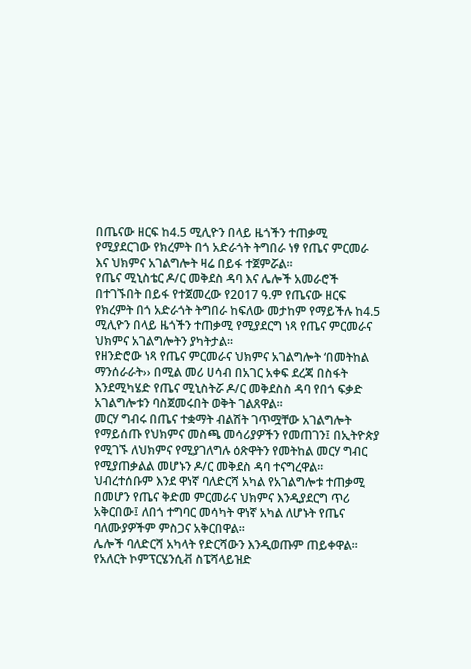በጤናው ዘርፍ ከ4.5 ሚሊዮን በላይ ዜጎችን ተጠቃሚ የሚያደርገው የክረምት በጎ አድራጎት ትግበራ ነፃ የጤና ምርመራ እና ህክምና አገልግሎት ዛሬ በይፋ ተጀምሯል፡፡
የጤና ሚኒስቴር ዶ/ር መቅደስ ዳባ እና ሌሎች አመራሮች በተገኙበት በይፋ የተጀመረው የ2017 ዓ.ም የጤናው ዘርፍ የክረምት በጎ አድራጎት ትግበራ ከፍለው መታከም የማይችሉ ከ4.5 ሚሊዮን በላይ ዜጎችን ተጠቃሚ የሚያደርግ ነጻ የጤና ምርመራና ህክምና አገልግሎትን ያካትታል፡፡
የዘንድሮው ነጻ የጤና ምርመራና ህክምና አገልግሎት ‘በመትከል ማንሰራራት›› በሚል መሪ ሀሳብ በአገር አቀፍ ደረጃ በስፋት እንደሚካሄድ የጤና ሚኒስትሯ ዶ/ር መቅደስስ ዳባ የበጎ ፍቃድ አገልግሎቱን ባስጀመሩበት ወቅት ገልጸዋል።
መርሃ ግብሩ በጤና ተቋማት ብልሽት ገጥሟቸው አገልግሎት የማይሰጡ የህክምና መስጫ መሳሪያዎችን የመጠገን፤ በኢትዮጵያ የሚገኙ ለህክምና የሚያገለግሉ ዕጽዋትን የመትከል መርሃ ግብር የሚያጠቃልል መሆኑን ዶ/ር መቅደስ ዳባ ተናግረዋል።
ህብረተሰቡም እንደ ዋነኛ ባለድርሻ አካል የአገልግሎቱ ተጠቃሚ በመሆን የጤና ቅድመ ምርመራና ህክምና እንዲያደርግ ጥሪ አቅርበው፤ ለበጎ ተግባር መሳካት ዋነኛ አካል ለሆኑት የጤና ባለሙያዎችም ምስጋና አቅርበዋል።
ሌሎች ባለድርሻ አካላት የድርሻውን እንዲወጡም ጠይቀዋል፡፡
የአለርት ኮምፕርሄንሲቭ ስፔሻላይዝድ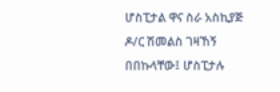ሆስፒታል ዋና ስራ አስኪያጅ ዶ/ር ሽመልስ ገዛኸኝ በበኩላቸው፤ ሆስፒታሉ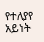የተለያየ አይነት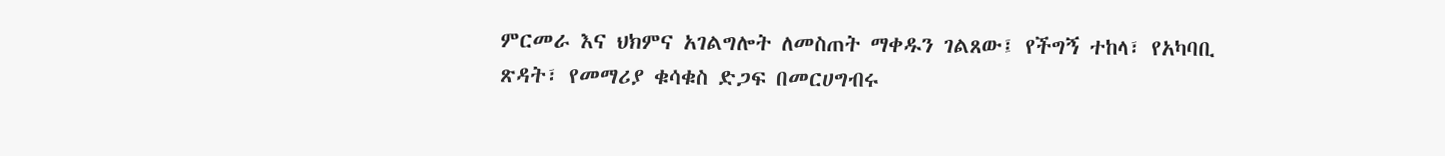ምርመራ እና ህክምና አገልግሎት ለመስጠት ማቀዱን ገልጸው፤ የችግኝ ተከላ፣ የአካባቢ ጽዳት፣ የመማሪያ ቁሳቁስ ድጋፍ በመርሀግብሩ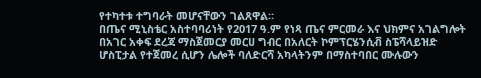የተካተቱ ተግባራት መሆናቸውን ገልጸዋል።
በጤና ሚኒስቴር አስተባባሪነት የ2017 ዓ.ም የነጻ ጤና ምርመራ እና ህክምና አገልግሎት በአገር አቀፍ ደረጃ ማስጀመርያ መርሀ ግብር በአለርት ኮምፕርሄንሲቭ ስፔሻላይዝድ ሆስፒታል የተጀመረ ሲሆን ሌሎች ባለድርሻ አካላትንም በማስተባበር ሙሉውን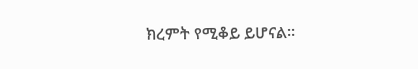ክረምት የሚቆይ ይሆናል።